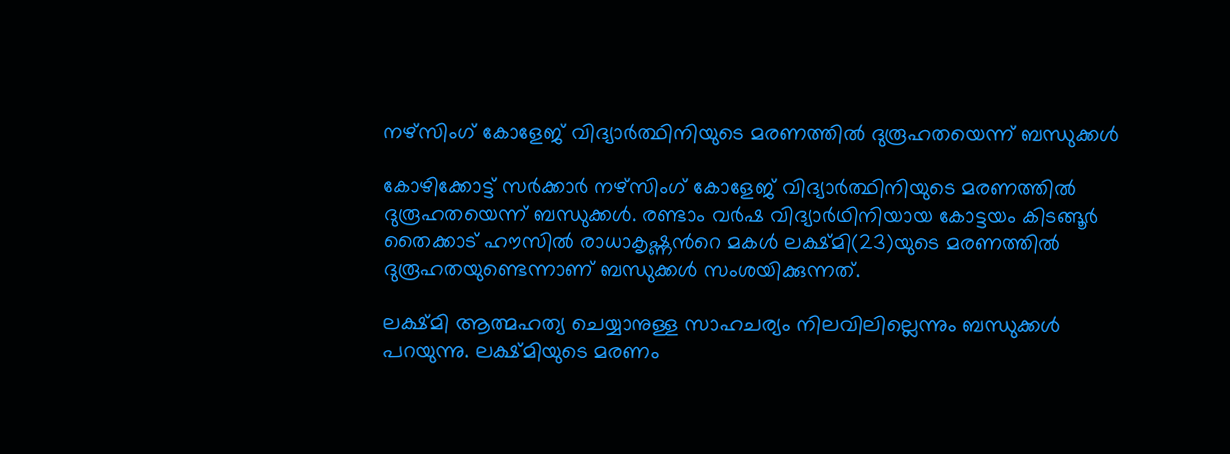നഴ്‌സിംഗ് കോളേജ് വിദ്യാർത്ഥിനിയുടെ മരണത്തിൽ ദുരൂഹതയെന്ന് ബന്ധുക്കൾ

കോഴിക്കോട്ട് സര്‍ക്കാര്‍ നഴ്‌സിംഗ് കോളേജ് വിദ്യാർത്ഥിനിയുടെ മരണത്തിൽ ദുരൂഹതയെന്ന് ബന്ധുക്കൾ. രണ്ടാം വര്‍ഷ വിദ്യാര്‍ഥിനിയായ കോട്ടയം കിടങ്ങൂര്‍ തൈക്കാട് ഹൗസില്‍ രാധാകൃഷ്ണന്‍റെ മകള്‍ ലക്ഷ്മി(23)യുടെ മരണത്തില്‍ ദുരൂഹതയുണ്ടെന്നാണ് ബന്ധുക്കൾ സംശയിക്കുന്നത്.

ലക്ഷ്മി ആത്മഹത്യ ചെയ്യാനുള്ള സാഹചര്യം നിലവിലില്ലെന്നും ബന്ധുക്കള്‍ പറയുന്നു. ലക്ഷ്മിയുടെ മരണം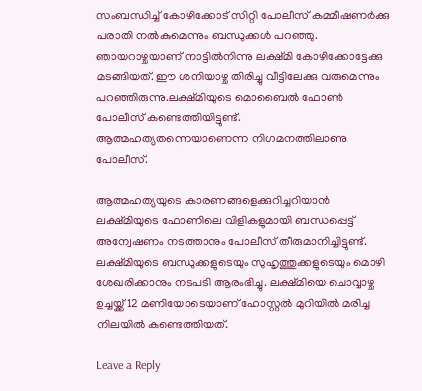സംബന്ധിച്ച്‌ കോഴിക്കോട് സിറ്റി പോലീസ് കമ്മീഷണര്‍ക്കു പരാതി നല്‍കുമെന്നും ബന്ധുക്കള്‍ പറഞ്ഞു. ഞായറാഴ്ചയാണ് നാട്ടില്‍നിന്നു ലക്ഷ്മി കോഴിക്കോട്ടേക്കു മടങ്ങിയത്. ഈ ശനിയാഴ്ച തിരിച്ചു വീട്ടിലേക്കു വരുമെന്നും പറഞ്ഞിരുന്നു.ലക്ഷ്മിയുടെ മൊബൈല്‍ ഫോണ്‍ പോലീസ് കണ്ടെത്തിയിട്ടുണ്ട്. ആത്മഹത്യതന്നെയാണെന്ന നിഗമനത്തിലാണു പോലീസ്.

ആത്മഹത്യയുടെ കാരണങ്ങളെക്കുറിച്ചറിയാന്‍ ലക്ഷ്മിയുടെ ഫോണിലെ വിളികളുമായി ബന്ധപ്പെട്ട് അന്വേഷണം നടത്താനും പോലീസ് തീരുമാനിച്ചിട്ടുണ്ട്. ലക്ഷ്മിയുടെ ബന്ധുക്കളുടെയും സുഹൃത്തുക്കളുടെയും മൊഴി ശേഖരിക്കാനും നടപടി ആരംഭിച്ചു. ലക്ഷ്മിയെ ചൊവ്വാഴ്ച ഉച്ചയ്ക്ക് 12 മണിയോടെയാണ് ഹോസ്റ്റല്‍ മുറിയില്‍ മരിച്ച നിലയില്‍ കണ്ടെത്തിയത്.

Leave a Reply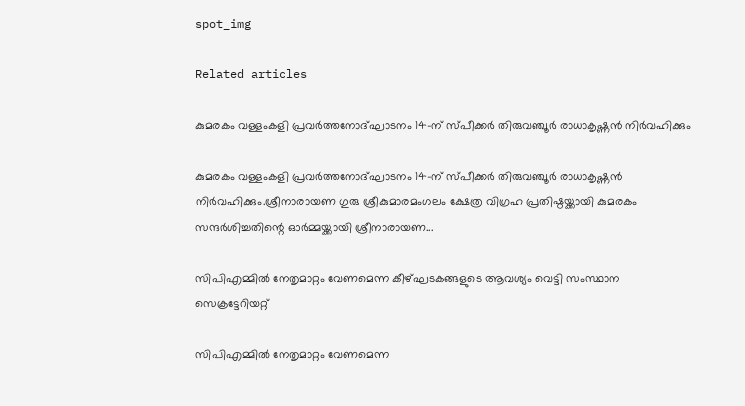spot_img

Related articles

കുമരകം വള്ളംകളി പ്രവർത്തനോദ്ഘാടനം 14-ന് സ്പീക്കർ തിരുവഞ്ചൂർ രാധാകൃഷ്ണൻ നിർവഹിക്കും

കുമരകം വള്ളംകളി പ്രവർത്തനോദ്ഘാടനം 14-ന് സ്പീക്കർ തിരുവഞ്ചൂർ രാധാകൃഷ്ണൻ നിർവഹിക്കും.ശ്രീനാരായണ ഗുരു ശ്രീകുമാരമംഗലം ക്ഷേത്ര വിഗ്രഹ പ്രതിഷ്ഠയ്ക്കായി കുമരകം സന്ദർശിച്ചതിന്റെ ഓർമ്മയ്ക്കായി ശ്രീനാരായണ...

സിപിഎമ്മിൽ നേതൃമാറ്റം വേണമെന്ന കീഴ്ഘടകങ്ങളുടെ ആവശ്യം വെട്ടി സംസ്ഥാന സെക്രട്ടേറിയറ്റ്

സിപിഎമ്മിൽ നേതൃമാറ്റം വേണമെന്ന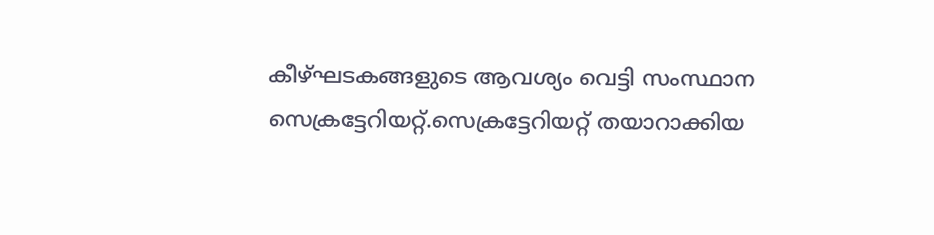കീഴ്ഘടകങ്ങളുടെ ആവശ്യം വെട്ടി സംസ്ഥാന സെക്രട്ടേറിയറ്റ്.സെക്രട്ടേറിയറ്റ് തയാറാക്കിയ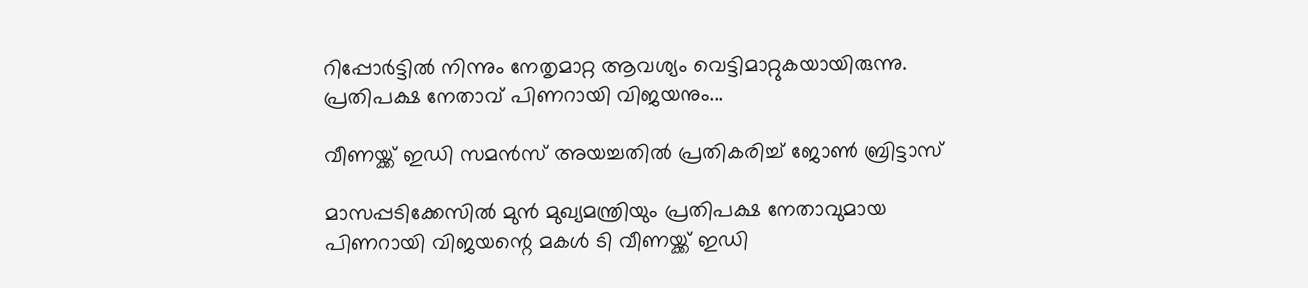റിപ്പോർട്ടിൽ നിന്നും നേതൃമാറ്റ ആവശ്യം വെട്ടിമാറ്റുകയായിരുന്നു. പ്രതിപക്ഷ നേതാവ് പിണറായി വിജയനും...

വീണയ്ക്ക് ഇഡി സമൻസ് അയച്ചതിൽ പ്രതികരിച്ച് ജോൺ ബ്രിട്ടാസ്

മാസപ്പടിക്കേസിൽ മുൻ മുഖ്യമന്ത്രിയും പ്രതിപക്ഷ നേതാവുമായ പിണറായി വിജയന്റെ മകൾ ടി വീണയ്ക്ക് ഇഡി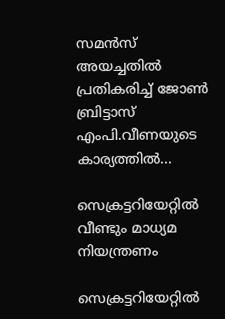സമൻസ് അയച്ചതിൽ പ്രതികരിച്ച് ജോൺ ബ്രിട്ടാസ് എംപി.വീണയുടെ കാര്യത്തിൽ...

സെക്രട്ടറിയേറ്റിൽ വീണ്ടും മാധ്യമ നിയന്ത്രണം

സെക്രട്ടറിയേറ്റിൽ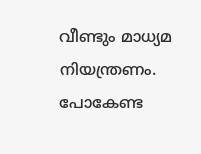വീണ്ടും മാധ്യമ നിയന്ത്രണം. പോകേണ്ട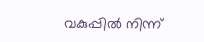വകുപ്പിൽ നിന്ന്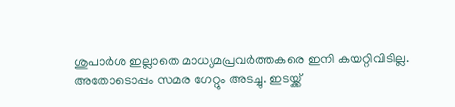ശുപാർശ ഇല്ലാതെ മാധ്യമപ്രവർത്തകരെ ഇനി കയറ്റിവിടില്ല. അതോടൊപ്പം സമര ഗേറ്റും അടച്ചു. ഇടയ്ക്ക്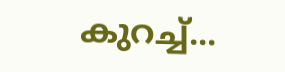കുറച്ച്...